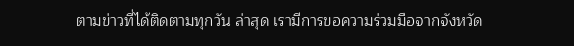ตามข่าวที่ได้ติดตามทุกวัน ล่าสุด เรามีการขอความร่วมมือจากจังหวัด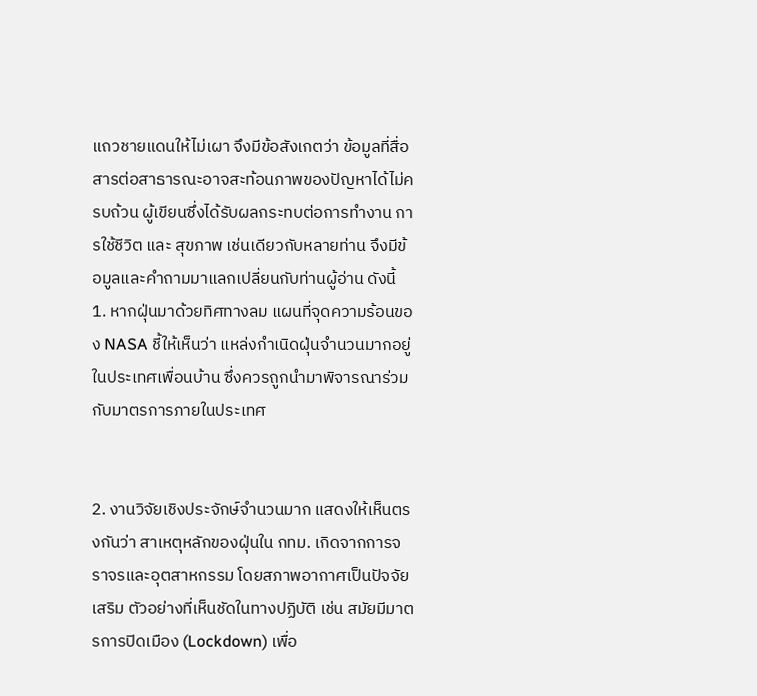แถวชายแดนให้ไม่เผา จึงมีข้อสังเกตว่า ข้อมูลที่สื่อสารต่อสาธารณะอาจสะท้อนภาพของปัญหาได้ไม่ครบถ้วน ผู้เขียนซึ่งได้รับผลกระทบต่อการทำงาน การใช้ชีวิต และ สุขภาพ เช่นเดียวกับหลายท่าน จึงมีข้อมูลและคำถามมาแลกเปลี่ยนกับท่านผู้อ่าน ดังนี้
1. หากฝุ่นมาด้วยทิศทางลม แผนที่จุดความร้อนของ NASA ชี้ให้เห็นว่า แหล่งกำเนิดฝุ่นจำนวนมากอยู่ในประเทศเพื่อนบ้าน ซึ่งควรถูกนำมาพิจารณาร่วมกับมาตรการภายในประเทศ


2. งานวิจัยเชิงประจักษ์จำนวนมาก แสดงให้เห็นตรงกันว่า สาเหตุหลักของฝุ่นใน กทม. เกิดจากการจราจรและอุตสาหกรรม โดยสภาพอากาศเป็นปัจจัยเสริม ตัวอย่างที่เห็นชัดในทางปฏิบัติ เช่น สมัยมีมาตรการปิดเมือง (Lockdown) เพื่อ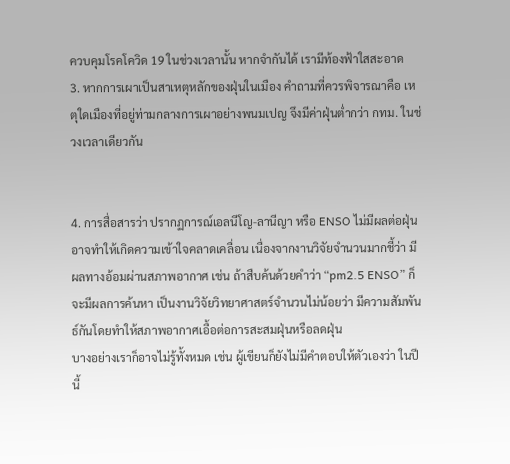ควบคุมโรคโควิด 19 ในช่วงเวลานั้น หากจำกันได้ เรามีท้องฟ้าใสสะอาด
3. หากการเผาเป็นสาเหตุหลักของฝุ่นในเมือง คำถามที่ควรพิจารณาคือ เหตุใดเมืองที่อยู่ท่ามกลางการเผาอย่างพนมเปญ จึงมีค่าฝุ่นต่ำกว่า กทม. ในช่วงเวลาเดียวกัน


4. การสื่อสารว่า ปรากฏการณ์เอลนีโญ-ลานีญา หรือ ENSO ไม่มีผลต่อฝุ่น อาจทำให้เกิดความเข้าใจคลาดเคลื่อน เนื่องจากงานวิจัยจำนวนมากชี้ว่า มีผลทางอ้อมผ่านสภาพอากาศ เช่น ถ้าสืบค้นด้วยคำว่า “pm2.5 ENSO” ก็จะมีผลการค้นหา เป็นงานวิจัยวิทยาศาสตร์จำนวนไม่น้อยว่า มีความสัมพันธ์กันโดยทำให้สภาพอากาศเอื้อต่อการสะสมฝุ่นหรือลดฝุ่น
บางอย่างเราก็อาจไม่รู้ทั้งหมด เช่น ผู้เขียนก็ยังไม่มีคำตอบให้ตัวเองว่า ในปีนี้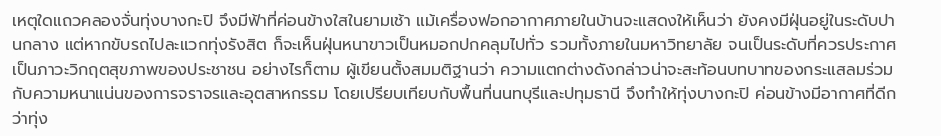เหตุใดแถวคลองจั่นทุ่งบางกะปิ จึงมีฟ้าที่ค่อนข้างใสในยามเช้า แม้เครื่องฟอกอากาศภายในบ้านจะแสดงให้เห็นว่า ยังคงมีฝุ่นอยู่ในระดับปานกลาง แต่หากขับรถไปละแวกทุ่งรังสิต ก็จะเห็นฝุ่นหนาขาวเป็นหมอกปกคลุมไปทั่ว รวมทั้งภายในมหาวิทยาลัย จนเป็นระดับที่ควรประกาศเป็นภาวะวิกฤตสุขภาพของประชาชน อย่างไรก็ตาม ผู้เขียนตั้งสมมติฐานว่า ความแตกต่างดังกล่าวน่าจะสะท้อนบทบาทของกระแสลมร่วมกับความหนาแน่นของการจราจรและอุตสาหกรรม โดยเปรียบเทียบกับพื้นที่นนทบุรีและปทุมธานี จึงทำให้ทุ่งบางกะปิ ค่อนข้างมีอากาศที่ดีกว่าทุ่ง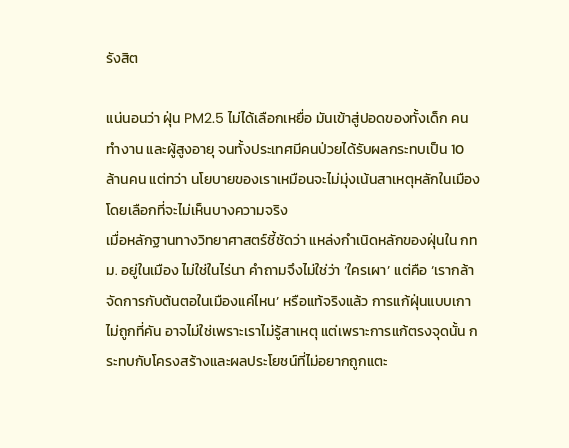รังสิต

แน่นอนว่า ฝุ่น PM2.5 ไม่ได้เลือกเหยื่อ มันเข้าสู่ปอดของทั้งเด็ก คนทำงาน และผู้สูงอายุ จนทั้งประเทศมีคนป่วยได้รับผลกระทบเป็น 10 ล้านคน แต่ทว่า นโยบายของเราเหมือนจะไม่มุ่งเน้นสาเหตุหลักในเมือง โดยเลือกที่จะไม่เห็นบางความจริง
เมื่อหลักฐานทางวิทยาศาสตร์ชี้ชัดว่า แหล่งกำเนิดหลักของฝุ่นใน กทม. อยู่ในเมือง ไม่ใช่ในไร่นา คำถามจึงไม่ใช่ว่า ‘ใครเผา’ แต่คือ ‘เรากล้าจัดการกับต้นตอในเมืองแค่ไหน’ หรือแท้จริงแล้ว การแก้ฝุ่นแบบเกาไม่ถูกที่คัน อาจไม่ใช่เพราะเราไม่รู้สาเหตุ แต่เพราะการแก้ตรงจุดนั้น กระทบกับโครงสร้างและผลประโยชน์ที่ไม่อยากถูกแตะ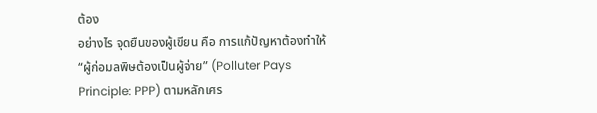ต้อง
อย่างไร จุดยืนของผู้เขียน คือ การแก้ปัญหาต้องทำให้ “ผู้ก่อมลพิษต้องเป็นผู้จ่าย” (Polluter Pays Principle: PPP) ตามหลักเศร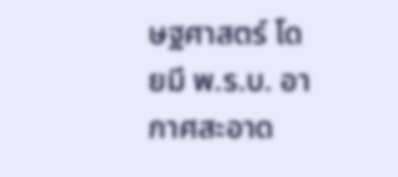ษฐศาสตร์ โดยมี พ.ร.บ. อากาศสะอาด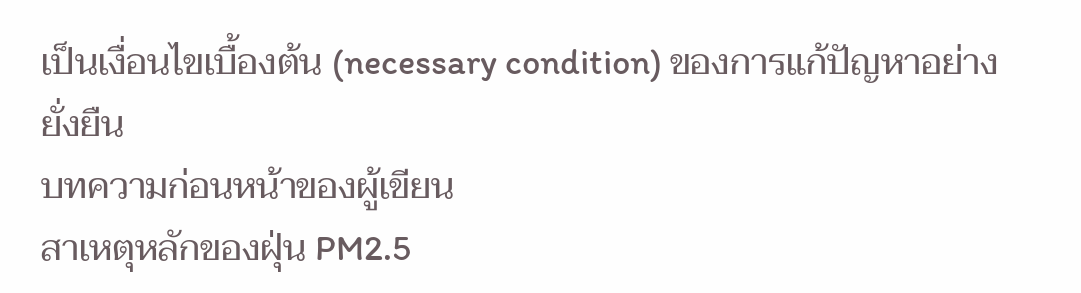เป็นเงื่อนไขเบื้องต้น (necessary condition) ของการแก้ปัญหาอย่างยั่งยืน
บทความก่อนหน้าของผู้เขียน
สาเหตุหลักของฝุ่น PM2.5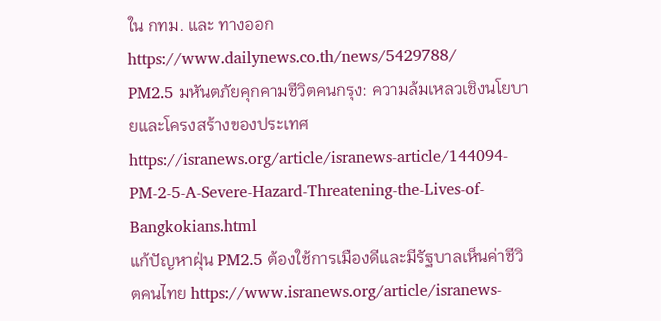ใน กทม. และ ทางออก https://www.dailynews.co.th/news/5429788/
PM2.5 มหันตภัยคุกคามชีวิตคนกรุง: ความล้มเหลวเชิงนโยบายและโครงสร้างของประเทศ https://isranews.org/article/isranews-article/144094-PM-2-5-A-Severe-Hazard-Threatening-the-Lives-of-Bangkokians.html
แก้ปัญหาฝุ่น PM2.5 ต้องใช้การเมืองดีและมีรัฐบาลเห็นค่าชีวิตคนไทย https://www.isranews.org/article/isranews-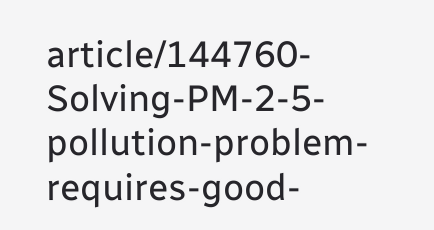article/144760-Solving-PM-2-5-pollution-problem-requires-good-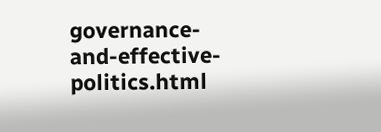governance-and-effective-politics.html